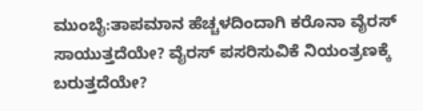ಮುಂಬೈ:ತಾಪಮಾನ ಹೆಚ್ಚಳದಿಂದಾಗಿ ಕರೊನಾ ವೈರಸ್ ಸಾಯುತ್ತದೆಯೇ? ವೈರಸ್ ಪಸರಿಸುವಿಕೆ ನಿಯಂತ್ರಣಕ್ಕೆ ಬರುತ್ತದೆಯೇ?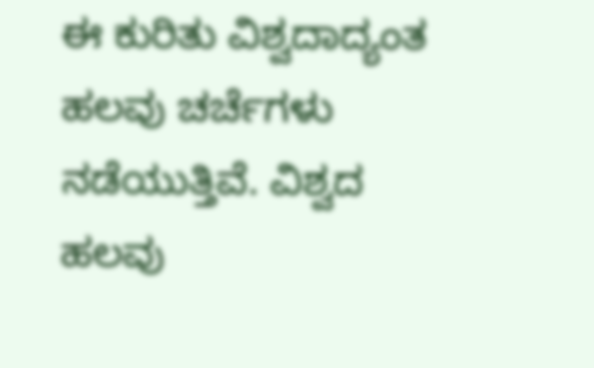ಈ ಕುರಿತು ವಿಶ್ವದಾದ್ಯಂತ ಹಲವು ಚರ್ಚೆಗಳು ನಡೆಯುತ್ತಿವೆ. ವಿಶ್ವದ ಹಲವು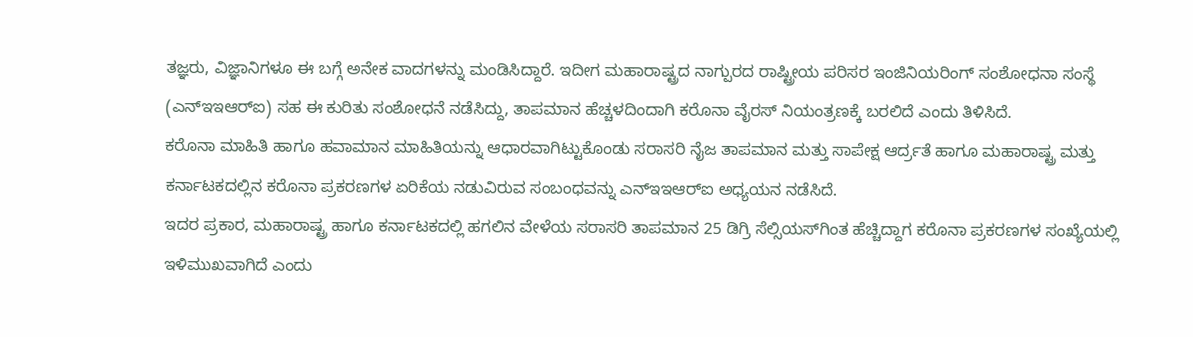ತಜ್ಞರು, ವಿಜ್ಞಾನಿಗಳೂ ಈ ಬಗ್ಗೆ ಅನೇಕ ವಾದಗಳನ್ನು ಮಂಡಿಸಿದ್ದಾರೆ. ಇದೀಗ ಮಹಾರಾಷ್ಟ್ರದ ನಾಗ್ಪುರದ ರಾಷ್ಟ್ರೀಯ ಪರಿಸರ ಇಂಜಿನಿಯರಿಂಗ್ ಸಂಶೋಧನಾ ಸಂಸ್ಥೆ (ಎನ್‌ಇಇಆರ್‌ಐ) ಸಹ ಈ ಕುರಿತು ಸಂಶೋಧನೆ ನಡೆಸಿದ್ದು, ತಾಪಮಾನ ಹೆಚ್ಚಳದಿಂದಾಗಿ ಕರೊನಾ ವೈರಸ್ ನಿಯಂತ್ರಣಕ್ಕೆ ಬರಲಿದೆ ಎಂದು ತಿಳಿಸಿದೆ.
ಕರೊನಾ ಮಾಹಿತಿ ಹಾಗೂ ಹವಾಮಾನ ಮಾಹಿತಿಯನ್ನು ಆಧಾರವಾಗಿಟ್ಟುಕೊಂಡು ಸರಾಸರಿ ನೈಜ ತಾಪಮಾನ ಮತ್ತು ಸಾಪೇಕ್ಷ ಆರ್ದ್ರತೆ ಹಾಗೂ ಮಹಾರಾಷ್ಟ್ರ ಮತ್ತು ಕರ್ನಾಟಕದಲ್ಲಿನ ಕರೊನಾ ಪ್ರಕರಣಗಳ ಏರಿಕೆಯ ನಡುವಿರುವ ಸಂಬಂಧವನ್ನು ಎನ್‌ಇಇಆರ್‌ಐ ಅಧ್ಯಯನ ನಡೆಸಿದೆ.
ಇದರ ಪ್ರಕಾರ, ಮಹಾರಾಷ್ಟ್ರ ಹಾಗೂ ಕರ್ನಾಟಕದಲ್ಲಿ ಹಗಲಿನ ವೇಳೆಯ ಸರಾಸರಿ ತಾಪಮಾನ 25 ಡಿಗ್ರಿ ಸೆಲ್ಸಿಯಸ್‌ಗಿಂತ ಹೆಚ್ಚಿದ್ದಾಗ ಕರೊನಾ ಪ್ರಕರಣಗಳ ಸಂಖ್ಯೆಯಲ್ಲಿ ಇಳಿಮುಖವಾಗಿದೆ ಎಂದು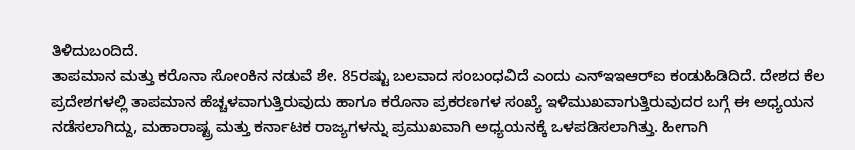ತಿಳಿದುಬಂದಿದೆ.
ತಾಪಮಾನ ಮತ್ತು ಕರೊನಾ ಸೋಂಕಿನ ನಡುವೆ ಶೇ. 85ರಷ್ಟು ಬಲವಾದ ಸಂಬಂಧವಿದೆ ಎಂದು ಎನ್‌ಇಇಆರ್‌ಐ ಕಂಡುಹಿಡಿದಿದೆ. ದೇಶದ ಕೆಲ ಪ್ರದೇಶಗಳಲ್ಲಿ ತಾಪಮಾನ ಹೆಚ್ಚಳವಾಗುತ್ತಿರುವುದು ಹಾಗೂ ಕರೊನಾ ಪ್ರಕರಣಗಳ ಸಂಖ್ಯೆ ಇಳಿಮುಖವಾಗುತ್ತಿರುವುದರ ಬಗ್ಗೆ ಈ ಅಧ್ಯಯನ ನಡೆಸಲಾಗಿದ್ದು, ಮಹಾರಾಷ್ಟ್ರ ಮತ್ತು ಕರ್ನಾಟಕ ರಾಜ್ಯಗಳನ್ನು ಪ್ರಮುಖವಾಗಿ ಅಧ್ಯಯನಕ್ಕೆ ಒಳಪಡಿಸಲಾಗಿತ್ತು. ಹೀಗಾಗಿ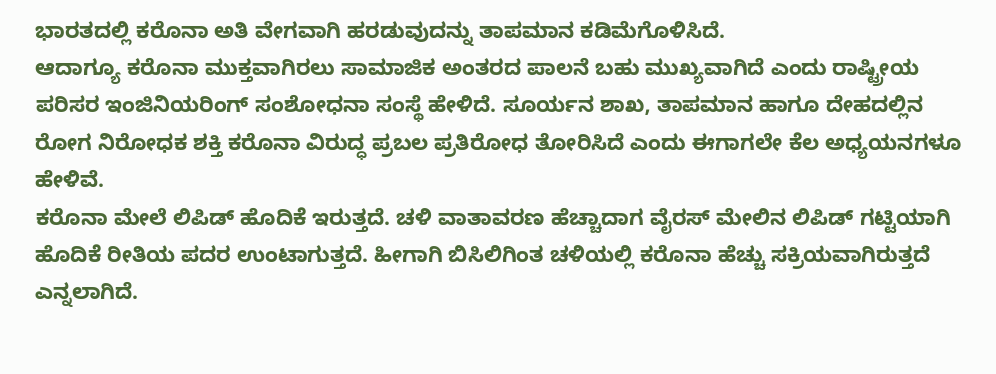ಭಾರತದಲ್ಲಿ ಕರೊನಾ ಅತಿ ವೇಗವಾಗಿ ಹರಡುವುದನ್ನು ತಾಪಮಾನ ಕಡಿಮೆಗೊಳಿಸಿದೆ.
ಆದಾಗ್ಯೂ ಕರೊನಾ ಮುಕ್ತವಾಗಿರಲು ಸಾಮಾಜಿಕ ಅಂತರದ ಪಾಲನೆ ಬಹು ಮುಖ್ಯವಾಗಿದೆ ಎಂದು ರಾಷ್ಟ್ರೀಯ ಪರಿಸರ ಇಂಜಿನಿಯರಿಂಗ್ ಸಂಶೋಧನಾ ಸಂಸ್ಥೆ ಹೇಳಿದೆ. ಸೂರ್ಯನ ಶಾಖ, ತಾಪಮಾನ ಹಾಗೂ ದೇಹದಲ್ಲಿನ ರೋಗ ನಿರೋಧಕ ಶಕ್ತಿ ಕರೊನಾ ವಿರುದ್ಧ ಪ್ರಬಲ ಪ್ರತಿರೋಧ ತೋರಿಸಿದೆ ಎಂದು ಈಗಾಗಲೇ ಕೆಲ ಅಧ್ಯಯನಗಳೂ ಹೇಳಿವೆ.
ಕರೊನಾ ಮೇಲೆ ಲಿಪಿಡ್ ಹೊದಿಕೆ ಇರುತ್ತದೆ. ಚಳಿ ವಾತಾವರಣ ಹೆಚ್ಚಾದಾಗ ವೈರಸ್ ಮೇಲಿನ ಲಿಪಿಡ್ ಗಟ್ಟಿಯಾಗಿ ಹೊದಿಕೆ ರೀತಿಯ ಪದರ ಉಂಟಾಗುತ್ತದೆ. ಹೀಗಾಗಿ ಬಿಸಿಲಿಗಿಂತ ಚಳಿಯಲ್ಲಿ ಕರೊನಾ ಹೆಚ್ಚು ಸಕ್ರಿಯವಾಗಿರುತ್ತದೆ ಎನ್ನಲಾಗಿದೆ.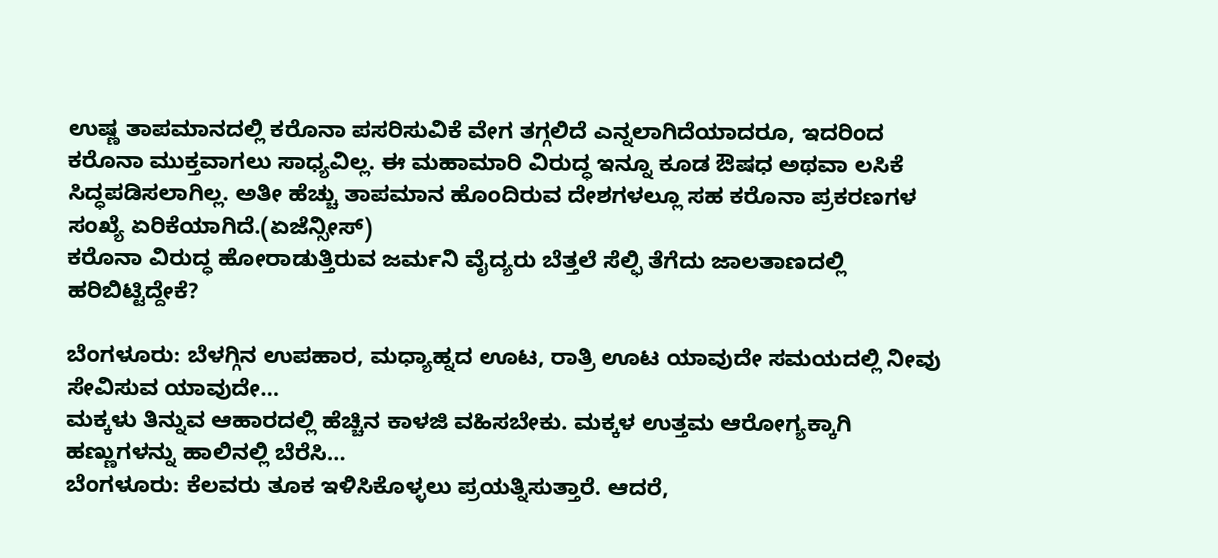ಉಷ್ಣ ತಾಪಮಾನದಲ್ಲಿ ಕರೊನಾ ಪಸರಿಸುವಿಕೆ ವೇಗ ತಗ್ಗಲಿದೆ ಎನ್ನಲಾಗಿದೆಯಾದರೂ, ಇದರಿಂದ ಕರೊನಾ ಮುಕ್ತವಾಗಲು ಸಾಧ್ಯವಿಲ್ಲ. ಈ ಮಹಾಮಾರಿ ವಿರುದ್ಧ ಇನ್ನೂ ಕೂಡ ಔಷಧ ಅಥವಾ ಲಸಿಕೆ ಸಿದ್ಧಪಡಿಸಲಾಗಿಲ್ಲ. ಅತೀ ಹೆಚ್ಚು ತಾಪಮಾನ ಹೊಂದಿರುವ ದೇಶಗಳಲ್ಲೂ ಸಹ ಕರೊನಾ ಪ್ರಕರಣಗಳ ಸಂಖ್ಯೆ ಏರಿಕೆಯಾಗಿದೆ.(ಏಜೆನ್ಸೀಸ್)
ಕರೊನಾ ವಿರುದ್ಧ ಹೋರಾಡುತ್ತಿರುವ ಜರ್ಮನಿ ವೈದ್ಯರು ಬೆತ್ತಲೆ ಸೆಲ್ಫಿ ತೆಗೆದು ಜಾಲತಾಣದಲ್ಲಿ ಹರಿಬಿಟ್ಟಿದ್ದೇಕೆ?

ಬೆಂಗಳೂರು: ಬೆಳಗ್ಗಿನ ಉಪಹಾರ, ಮಧ್ಯಾಹ್ನದ ಊಟ, ರಾತ್ರಿ ಊಟ ಯಾವುದೇ ಸಮಯದಲ್ಲಿ ನೀವು ಸೇವಿಸುವ ಯಾವುದೇ…
ಮಕ್ಕಳು ತಿನ್ನುವ ಆಹಾರದಲ್ಲಿ ಹೆಚ್ಚಿನ ಕಾಳಜಿ ವಹಿಸಬೇಕು. ಮಕ್ಕಳ ಉತ್ತಮ ಆರೋಗ್ಯಕ್ಕಾಗಿ ಹಣ್ಣುಗಳನ್ನು ಹಾಲಿನಲ್ಲಿ ಬೆರೆಸಿ…
ಬೆಂಗಳೂರು: ಕೆಲವರು ತೂಕ ಇಳಿಸಿಕೊಳ್ಳಲು ಪ್ರಯತ್ನಿಸುತ್ತಾರೆ. ಆದರೆ,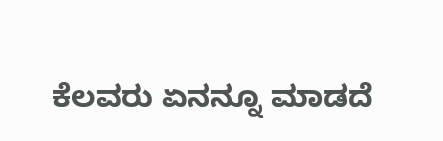ಕೆಲವರು ಏನನ್ನೂ ಮಾಡದೆ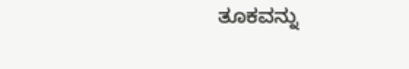ತೂಕವನ್ನು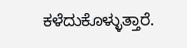ಕಳೆದುಕೊಳ್ಳುತ್ತಾರೆ.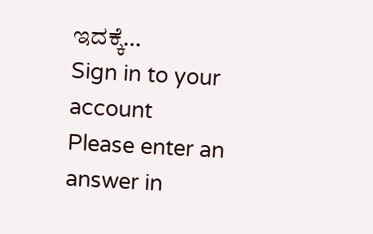ಇದಕ್ಕೆ…
Sign in to your account
Please enter an answer in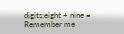digits:eight + nine =
Remember me